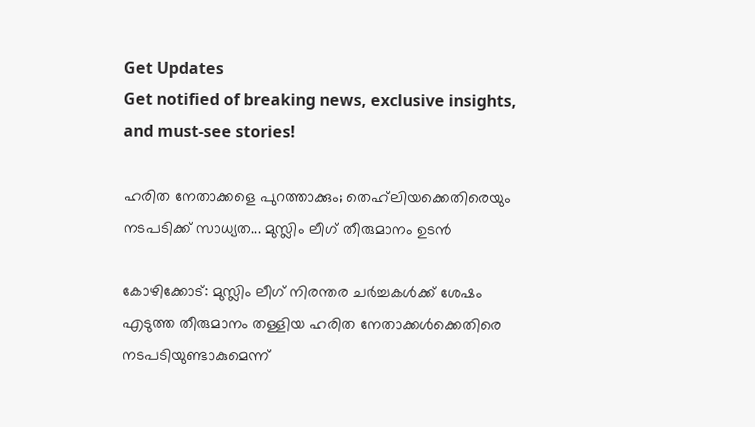Get Updates
Get notified of breaking news, exclusive insights, and must-see stories!

ഹരിത നേതാക്കളെ പുറത്താക്കും; തെഹ്‌ലിയക്കെതിരെയും നടപടിക്ക് സാധ്യത... മുസ്ലിം ലീഗ് തീരുമാനം ഉടന്‍

കോഴിക്കോട്: മുസ്ലിം ലീഗ് നിരന്തര ചര്‍ച്ചകള്‍ക്ക് ശേഷം എടുത്ത തീരുമാനം തള്ളിയ ഹരിത നേതാക്കള്‍ക്കെതിരെ നടപടിയുണ്ടാകുമെന്ന്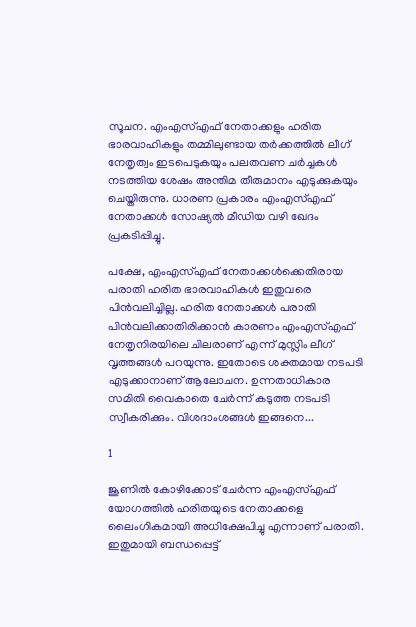സൂചന. എംഎസ്എഫ് നേതാക്കളും ഹരിത ഭാരവാഹികളും തമ്മിലുണ്ടായ തര്‍ക്കത്തില്‍ ലീഗ് നേതൃത്വം ഇടപെടുകയും പലതവണ ചര്‍ച്ചകള്‍ നടത്തിയ ശേഷം അന്തിമ തീരുമാനം എടുക്കുകയും ചെയ്തിരുന്നു. ധാരണ പ്രകാരം എംഎസ്എഫ് നേതാക്കള്‍ സോഷ്യല്‍ മീഡിയ വഴി ഖേദം പ്രകടിപ്പിച്ചു.

പക്ഷേ, എംഎസ്എഫ് നേതാക്കള്‍ക്കെതിരായ പരാതി ഹരിത ഭാരവാഹികള്‍ ഇതുവരെ പിന്‍വലിച്ചില്ല. ഹരിത നേതാക്കള്‍ പരാതി പിന്‍വലിക്കാതിരിക്കാന്‍ കാരണം എംഎസ്എഫ് നേതൃനിരയിലെ ചിലരാണ് എന്ന് മുസ്ലിം ലീഗ് വൃത്തങ്ങള്‍ പറയുന്നു. ഇതോടെ ശക്തമായ നടപടി എടുക്കാനാണ് ആലോചന. ഉന്നതാധികാര സമിതി വൈകാതെ ചേര്‍ന്ന് കടുത്ത നടപടി സ്വീകരിക്കും. വിശദാംശങ്ങള്‍ ഇങ്ങനെ...

1

ജൂണില്‍ കോഴിക്കോട് ചേര്‍ന്ന എംഎസ്എഫ് യോഗത്തില്‍ ഹരിതയുടെ നേതാക്കളെ ലൈംഗികമായി അധിക്ഷേപിച്ചു എന്നാണ് പരാതി. ഇതുമായി ബന്ധപ്പെട്ട്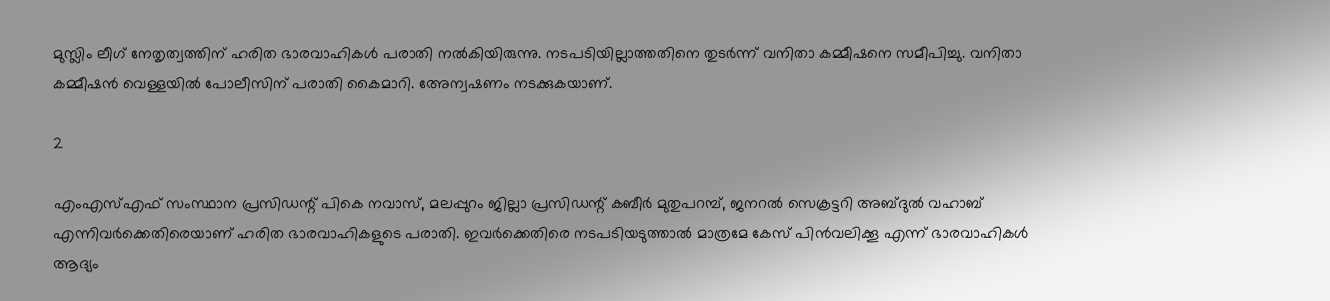മുസ്ലിം ലീഗ് നേതൃത്വത്തിന് ഹരിത ഭാരവാഹികള്‍ പരാതി നല്‍കിയിരുന്നു. നടപടിയില്ലാത്തതിനെ തുടര്‍ന്ന് വനിതാ കമ്മീഷനെ സമീപിച്ചു. വനിതാ കമ്മീഷന്‍ വെള്ളയില്‍ പോലീസിന് പരാതി കൈമാറി. അേന്വഷണം നടക്കുകയാണ്.

2

എംഎസ്എഫ് സംസ്ഥാന പ്രസിഡന്റ് പികെ നവാസ്, മലപ്പുറം ജില്ലാ പ്രസിഡന്റ് കബീര്‍ മുതുപറമ്പ്, ജനറല്‍ സെക്രട്ടറി അബ്ദുല്‍ വഹാബ് എന്നിവര്‍ക്കെതിരെയാണ് ഹരിത ഭാരവാഹികളുടെ പരാതി. ഇവര്‍ക്കെതിരെ നടപടിയടുത്താല്‍ മാത്രമേ കേസ് പിന്‍വലിക്കൂ എന്ന് ഭാരവാഹികള്‍ ആദ്യം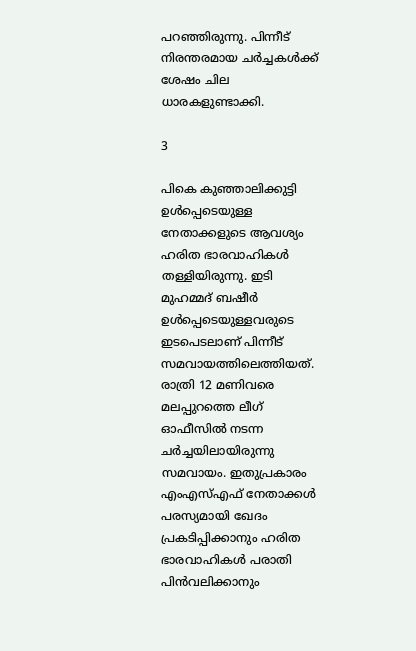പറഞ്ഞിരുന്നു. പിന്നീട് നിരന്തരമായ ചര്‍ച്ചകള്‍ക്ക് ശേഷം ചില ധാരകളുണ്ടാക്കി.

3

പികെ കുഞ്ഞാലിക്കുട്ടി ഉള്‍പ്പെടെയുള്ള നേതാക്കളുടെ ആവശ്യം ഹരിത ഭാരവാഹികള്‍ തള്ളിയിരുന്നു. ഇടി മുഹമ്മദ് ബഷീര്‍ ഉള്‍പ്പെടെയുള്ളവരുടെ ഇടപെടലാണ് പിന്നീട് സമവായത്തിലെത്തിയത്. രാത്രി 12 മണിവരെ മലപ്പുറത്തെ ലീഗ് ഓഫീസില്‍ നടന്ന ചര്‍ച്ചയിലായിരുന്നു സമവായം. ഇതുപ്രകാരം എംഎസ്എഫ് നേതാക്കള്‍ പരസ്യമായി ഖേദം പ്രകടിപ്പിക്കാനും ഹരിത ഭാരവാഹികള്‍ പരാതി പിന്‍വലിക്കാനും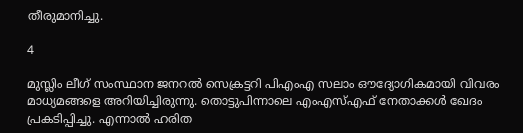തീരുമാനിച്ചു.

4

മുസ്ലിം ലീഗ് സംസ്ഥാന ജനറല്‍ സെക്രട്ടറി പിഎംഎ സലാം ഔദ്യോഗികമായി വിവരം മാധ്യമങ്ങളെ അറിയിച്ചിരുന്നു. തൊട്ടുപിന്നാലെ എംഎസ്എഫ് നേതാക്കള്‍ ഖേദം പ്രകടിപ്പിച്ചു. എന്നാല്‍ ഹരിത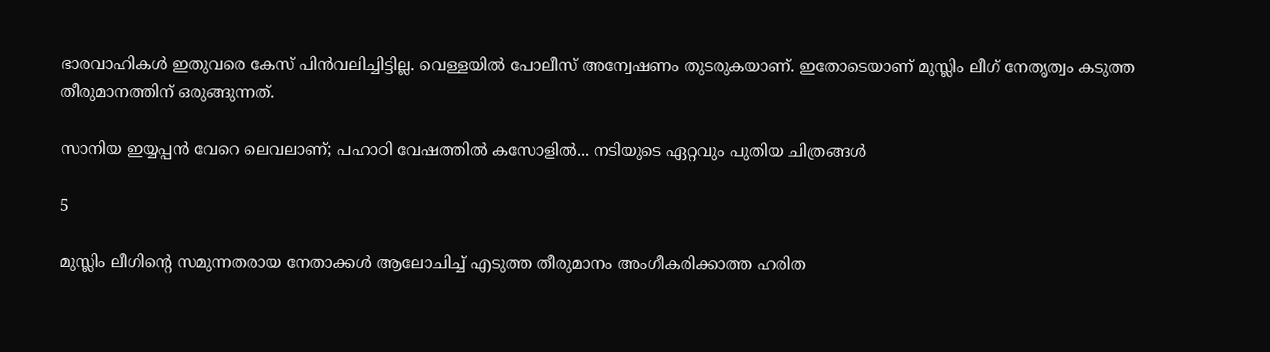ഭാരവാഹികള്‍ ഇതുവരെ കേസ് പിന്‍വലിച്ചിട്ടില്ല. വെള്ളയില്‍ പോലീസ് അന്വേഷണം തുടരുകയാണ്. ഇതോടെയാണ് മുസ്ലിം ലീഗ് നേതൃത്വം കടുത്ത തീരുമാനത്തിന് ഒരുങ്ങുന്നത്.

സാനിയ ഇയ്യപ്പന്‍ വേറെ ലെവലാണ്; പഹാഠി വേഷത്തില്‍ കസോളില്‍... നടിയുടെ ഏറ്റവും പുതിയ ചിത്രങ്ങള്‍

5

മുസ്ലിം ലീഗിന്റെ സമുന്നതരായ നേതാക്കള്‍ ആലോചിച്ച് എടുത്ത തീരുമാനം അംഗീകരിക്കാത്ത ഹരിത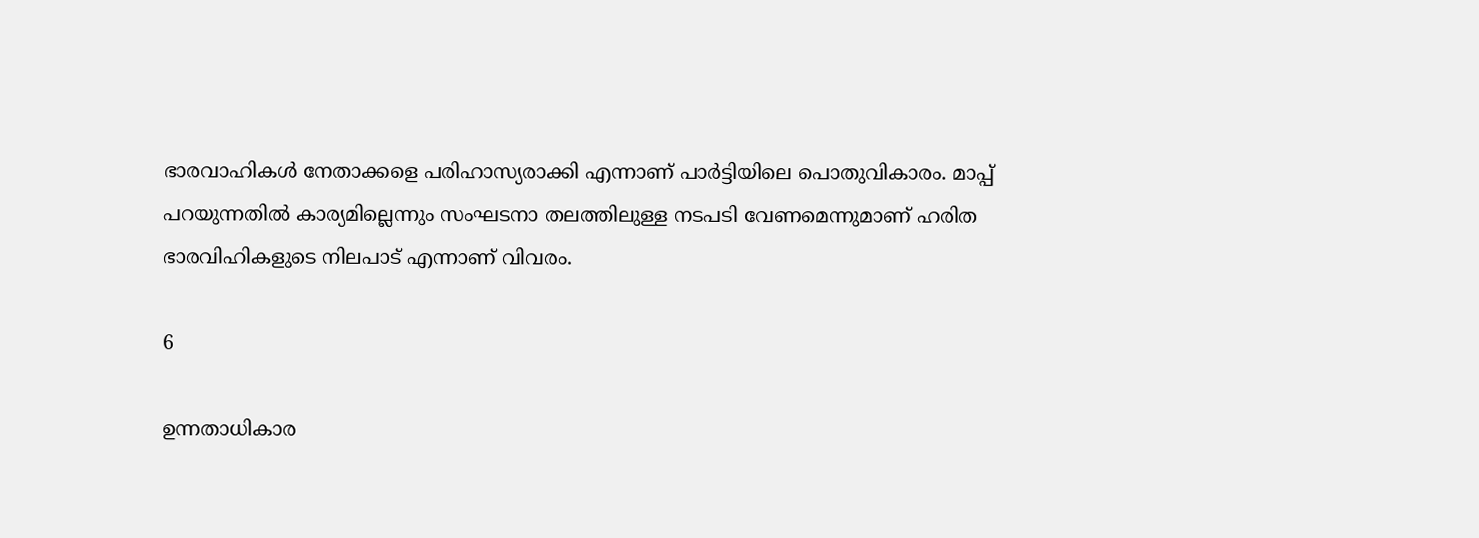ഭാരവാഹികള്‍ നേതാക്കളെ പരിഹാസ്യരാക്കി എന്നാണ് പാര്‍ട്ടിയിലെ പൊതുവികാരം. മാപ്പ് പറയുന്നതില്‍ കാര്യമില്ലെന്നും സംഘടനാ തലത്തിലുള്ള നടപടി വേണമെന്നുമാണ് ഹരിത ഭാരവിഹികളുടെ നിലപാട് എന്നാണ് വിവരം.

6

ഉന്നതാധികാര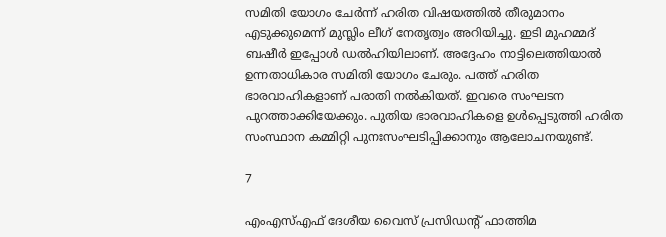സമിതി യോഗം ചേര്‍ന്ന് ഹരിത വിഷയത്തില്‍ തീരുമാനം എടുക്കുമെന്ന് മുസ്ലിം ലീഗ് നേതൃത്വം അറിയിച്ചു. ഇടി മുഹമ്മദ് ബഷീര്‍ ഇപ്പോള്‍ ഡല്‍ഹിയിലാണ്. അദ്ദേഹം നാട്ടിലെത്തിയാല്‍ ഉന്നതാധികാര സമിതി യോഗം ചേരും. പത്ത് ഹരിത ഭാരവാഹികളാണ് പരാതി നല്‍കിയത്. ഇവരെ സംഘടന പുറത്താക്കിയേക്കും. പുതിയ ഭാരവാഹികളെ ഉള്‍പ്പെടുത്തി ഹരിത സംസ്ഥാന കമ്മിറ്റി പുനഃസംഘടിപ്പിക്കാനും ആലോചനയുണ്ട്.

7

എംഎസ്എഫ് ദേശീയ വൈസ് പ്രസിഡന്റ് ഫാത്തിമ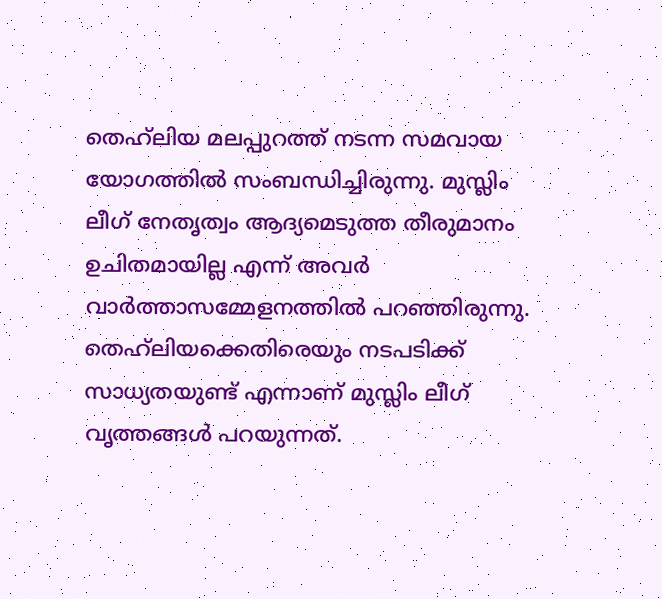തെഹ്‌ലിയ മലപ്പുറത്ത് നടന്ന സമവായ യോഗത്തില്‍ സംബന്ധിച്ചിരുന്നു. മുസ്ലിം ലീഗ് നേതൃത്വം ആദ്യമെടുത്ത തീരുമാനം ഉചിതമായില്ല എന്ന് അവര്‍ വാര്‍ത്താസമ്മേളനത്തില്‍ പറഞ്ഞിരുന്നു. തെഹ്‌ലിയക്കെതിരെയും നടപടിക്ക് സാധ്യതയുണ്ട് എന്നാണ് മുസ്ലിം ലീഗ് വൃത്തങ്ങള്‍ പറയുന്നത്.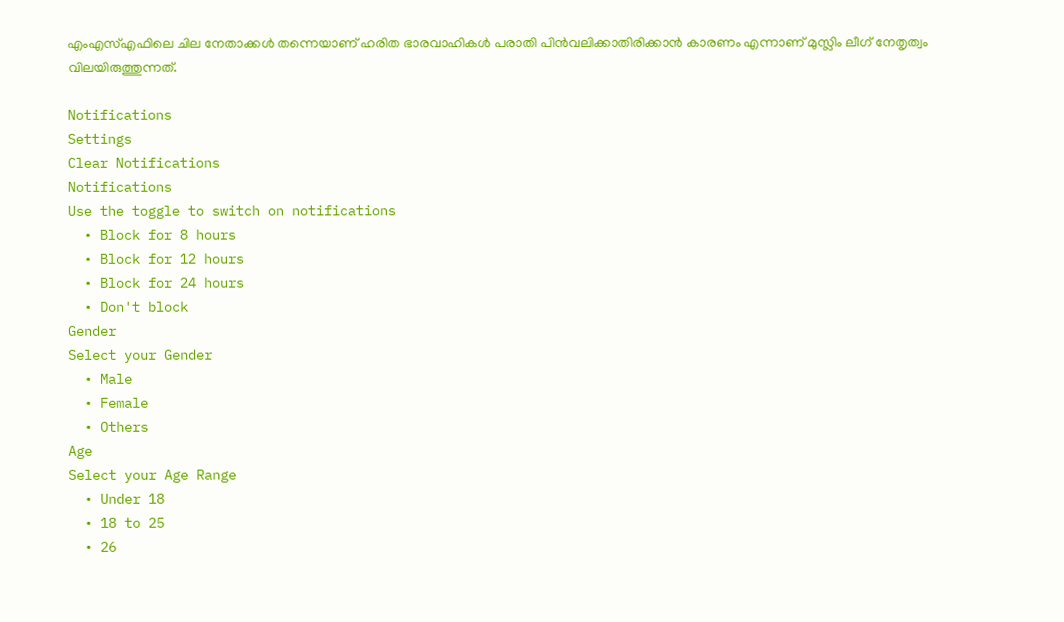എംഎസ്എഫിലെ ചില നേതാക്കള്‍ തന്നെയാണ് ഹരിത ഭാരവാഹികള്‍ പരാതി പിന്‍വലിക്കാതിരിക്കാന്‍ കാരണം എന്നാണ് മുസ്ലിം ലീഗ് നേതൃത്വം വിലയിരുത്തുന്നത്.

Notifications
Settings
Clear Notifications
Notifications
Use the toggle to switch on notifications
  • Block for 8 hours
  • Block for 12 hours
  • Block for 24 hours
  • Don't block
Gender
Select your Gender
  • Male
  • Female
  • Others
Age
Select your Age Range
  • Under 18
  • 18 to 25
  • 26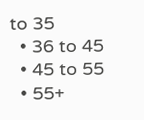to 35
  • 36 to 45
  • 45 to 55
  • 55+